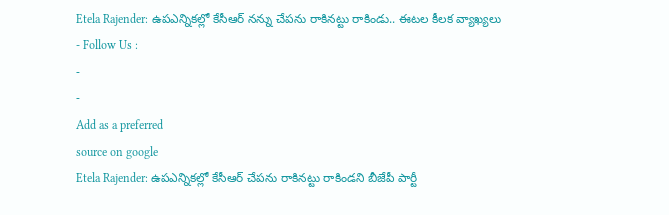Etela Rajender: ఉపఎన్నికల్లో కేసీఆర్ నన్ను చేపను రాకినట్టు రాకిండు.. ఈటల కీలక వ్యాఖ్యలు
- Follow Us :
-
-
Add as a preferred
source on google
Etela Rajender: ఉపఎన్నికల్లో కేసీఆర్ చేపను రాకినట్టు రాకిండని బీజేపీ పార్టీ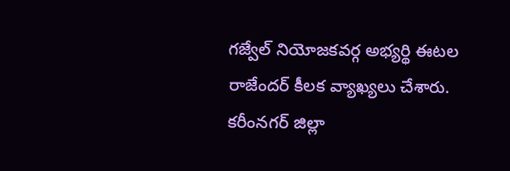గజ్వేల్ నియోజకవర్గ అభ్యర్థి ఈటల రాజేందర్ కీలక వ్యాఖ్యలు చేశారు. కరీంనగర్ జిల్లా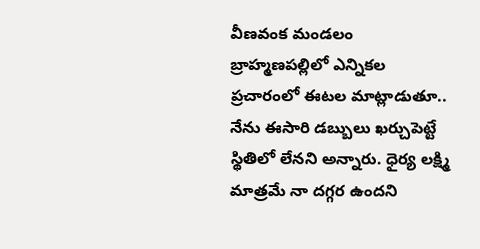వీణవంక మండలం బ్రాహ్మణపల్లిలో ఎన్నికల ప్రచారంలో ఈటల మాట్లాడుతూ.. నేను ఈసారి డబ్బులు ఖర్చుపెట్టే స్థితిలో లేనని అన్నారు. ధైర్య లక్ష్మి మాత్రమే నా దగ్గర ఉందని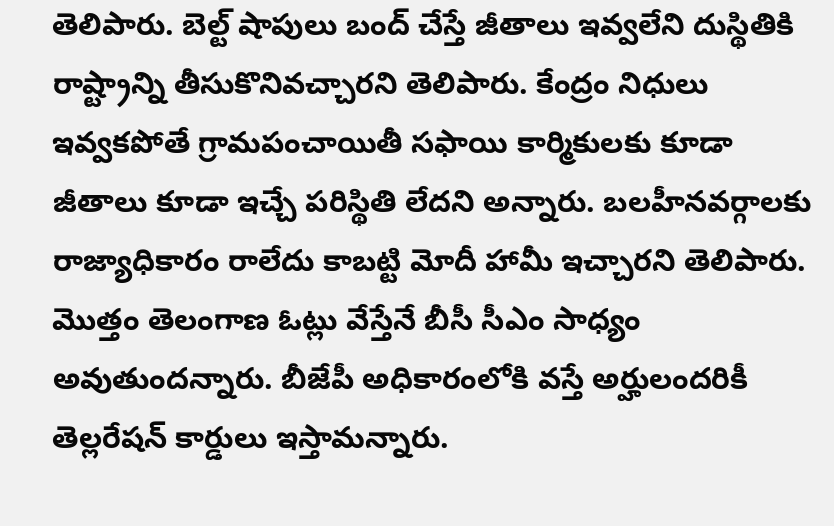తెలిపారు. బెల్ట్ షాపులు బంద్ చేస్తే జీతాలు ఇవ్వలేని దుస్థితికి రాష్ట్రాన్ని తీసుకొనివచ్చారని తెలిపారు. కేంద్రం నిధులు ఇవ్వకపోతే గ్రామపంచాయితీ సఫాయి కార్మికులకు కూడా జీతాలు కూడా ఇచ్చే పరిస్థితి లేదని అన్నారు. బలహీనవర్గాలకు రాజ్యాధికారం రాలేదు కాబట్టి మోదీ హామీ ఇచ్చారని తెలిపారు. మొత్తం తెలంగాణ ఓట్లు వేస్తేనే బీసీ సీఎం సాధ్యం అవుతుందన్నారు. బీజేపీ అధికారంలోకి వస్తే అర్హులందరికీ తెల్లరేషన్ కార్డులు ఇస్తామన్నారు.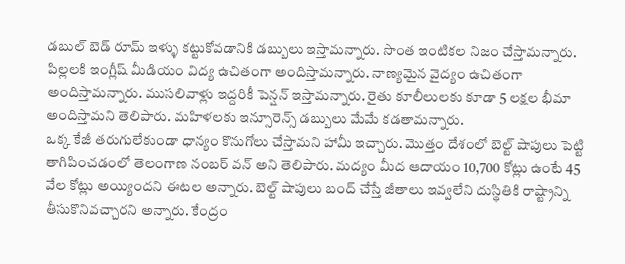డబుల్ బెడ్ రూమ్ ఇళ్ళు కట్టుకోవడానికి డబ్బులు ఇస్తామన్నారు. సొంత ఇంటికల నిజం చేస్తామన్నారు. పిల్లలకి ఇంగ్లీష్ మీడియం విద్య ఉచితంగా అందిస్తామన్నారు. నాణ్యమైన వైద్యం ఉచితంగా అందిస్తామన్నారు. ముసలివాళ్లు ఇద్దరికీ పెన్షన్ ఇస్తామన్నారు. రైతు కూలీలులకు కూడా 5 లక్షల భీమా అందిస్తామని తెలిపారు. మహిళలకు ఇన్సూరెన్స్ డబ్బులు మేమే కడతామన్నారు.
ఒక్క కేజీ తరుగులేకుండా ధాన్యం కొనుగోలు చేస్తామని హామీ ఇచ్చారు. మొత్తం దేశంలో బెల్ట్ షాపులు పెట్టి తాగిపించడంలో తెలంగాణ నంబర్ వన్ అని తెలిపారు. మద్యం మీద ఆదాయం 10,700 కోట్లు ఉంటే 45 వేల కోట్లు అయ్యిందని ఈటల అన్నారు. బెల్ట్ షాపులు బంద్ చేస్తే జీతాలు ఇవ్వలేని దుస్థితికి రాష్ట్రాన్ని తీసుకొనివచ్చారని అన్నారు. కేంద్రం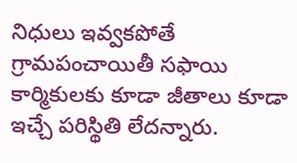నిధులు ఇవ్వకపోతే గ్రామపంచాయితీ సఫాయి కార్మికులకు కూడా జీతాలు కూడా ఇచ్చే పరిస్థితి లేదన్నారు.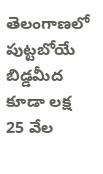తెలంగాణలో పుట్టబోయే బిడ్డమీద కూడా లక్ష 25 వేల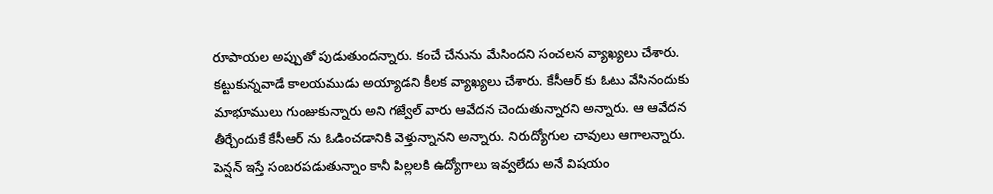రూపాయల అప్పుతో పుడుతుందన్నారు. కంచే చేనును మేసిందని సంచలన వ్యాఖ్యలు చేశారు. కట్టుకున్నవాడే కాలయముడు అయ్యాడని కీలక వ్యాఖ్యలు చేశారు. కేసీఆర్ కు ఓటు వేసినందుకు మాభూములు గుంజుకున్నారు అని గజ్వేల్ వారు ఆవేదన చెందుతున్నారని అన్నారు. ఆ ఆవేదన తీర్చేందుకే కేసీఆర్ ను ఓడించడానికి వెళ్తున్నానని అన్నారు. నిరుద్యోగుల చావులు ఆగాలన్నారు. పెన్షన్ ఇస్తే సంబరపడుతున్నాం కానీ పిల్లలకి ఉద్యోగాలు ఇవ్వలేదు అనే విషయం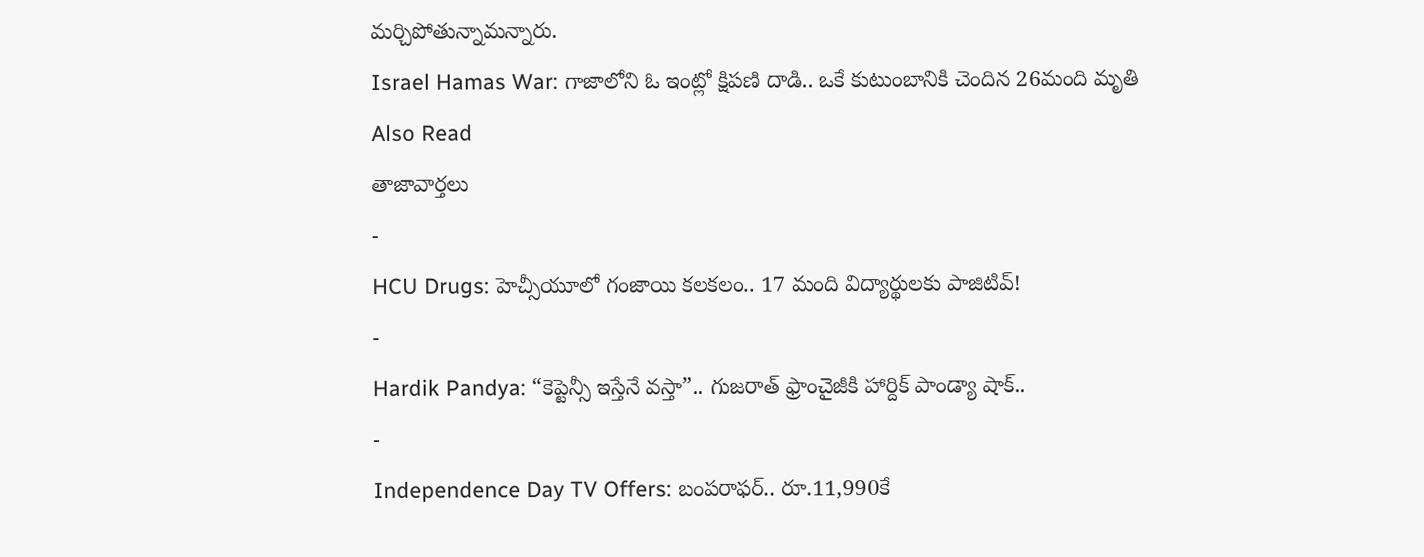మర్చిపోతున్నామన్నారు.
Israel Hamas War: గాజాలోని ఓ ఇంట్లో క్షిపణి దాడి.. ఒకే కుటుంబానికి చెందిన 26మంది మృతి
Also Read
తాజావార్తలు
-
HCU Drugs: హెచ్సీయూలో గంజాయి కలకలం.. 17 మంది విద్యార్థులకు పాజిటివ్!
-
Hardik Pandya: “కెప్టెన్సీ ఇస్తేనే వస్తా”.. గుజరాత్ ఫ్రాంచైజీకి హార్దిక్ పాండ్యా షాక్..
-
Independence Day TV Offers: బంపరాఫర్.. రూ.11,990కే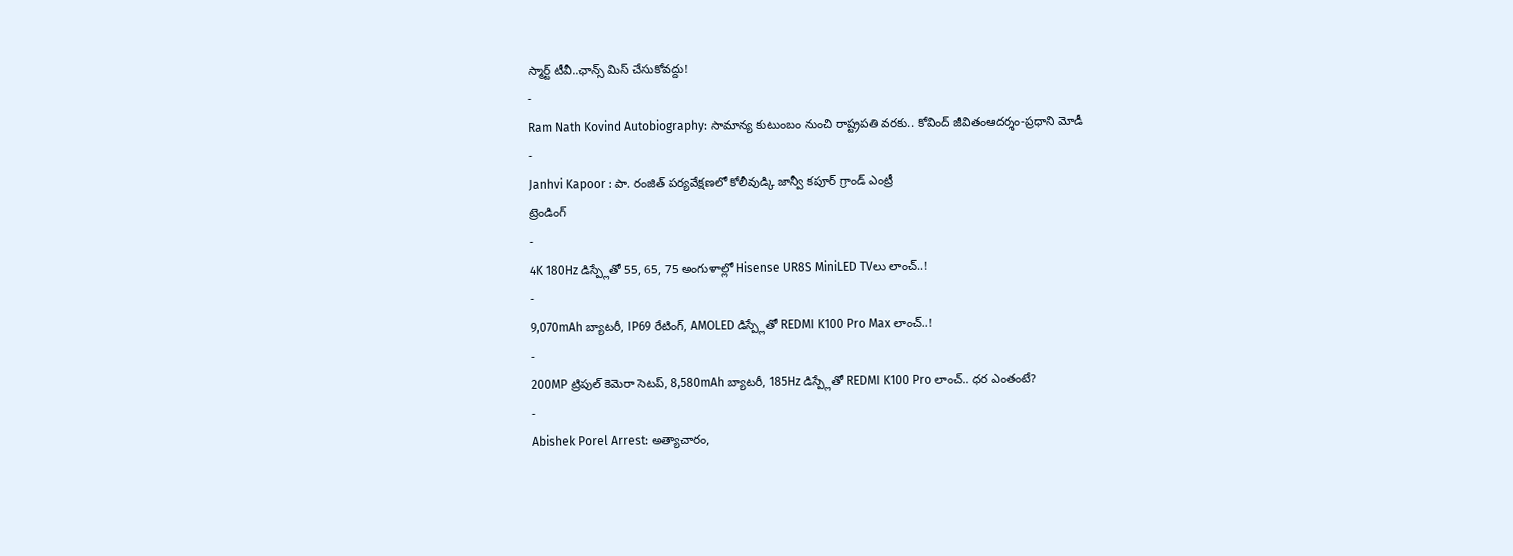స్మార్ట్ టీవీ..ఛాన్స్ మిస్ చేసుకోవద్దు!
-
Ram Nath Kovind Autobiography: సామాన్య కుటుంబం నుంచి రాష్ట్రపతి వరకు.. కోవింద్ జీవితంఆదర్శం-ప్రధాని మోడీ
-
Janhvi Kapoor : పా. రంజిత్ పర్యవేక్షణలో కోలీవుడ్కి జాన్వీ కపూర్ గ్రాండ్ ఎంట్రీ
ట్రెండింగ్
-
4K 180Hz డిస్ప్లేతో 55, 65, 75 అంగుళాల్లో Hisense UR8S MiniLED TVలు లాంచ్..!
-
9,070mAh బ్యాటరీ, IP69 రేటింగ్, AMOLED డిస్ప్లేతో REDMI K100 Pro Max లాంచ్..!
-
200MP ట్రిపుల్ కెమెరా సెటప్, 8,580mAh బ్యాటరీ, 185Hz డిస్ప్లేతో REDMI K100 Pro లాంచ్.. ధర ఎంతంటే?
-
Abishek Porel Arrest: అత్యాచారం,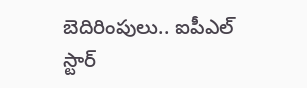బెదిరింపులు.. ఐపీఎల్ స్టార్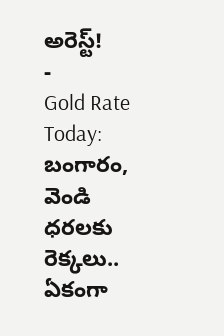అరెస్ట్!
-
Gold Rate Today: బంగారం, వెండి ధరలకు రెక్కలు.. ఏకంగా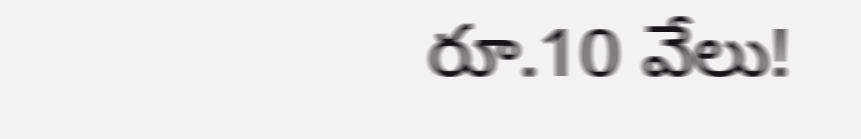రూ.10 వేలు!